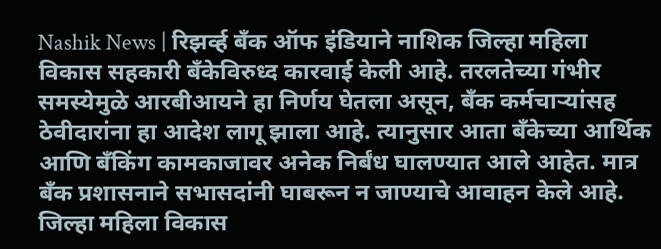Nashik News | रिझर्व्ह बँक ऑफ इंडियाने नाशिक जिल्हा महिला विकास सहकारी बँकेविरुध्द कारवाई केली आहे. तरलतेच्या गंभीर समस्येमुळे आरबीआयने हा निर्णय घेतला असून, बँक कर्मचाऱ्यांसह ठेवीदारांना हा आदेश लागू झाला आहे. त्यानुसार आता बँकेच्या आर्थिक आणि बँकिंग कामकाजावर अनेक निर्बंध घालण्यात आले आहेत. मात्र बॅंक प्रशासनाने सभासदांनी घाबरून न जाण्याचे आवाहन केले आहे. जिल्हा महिला विकास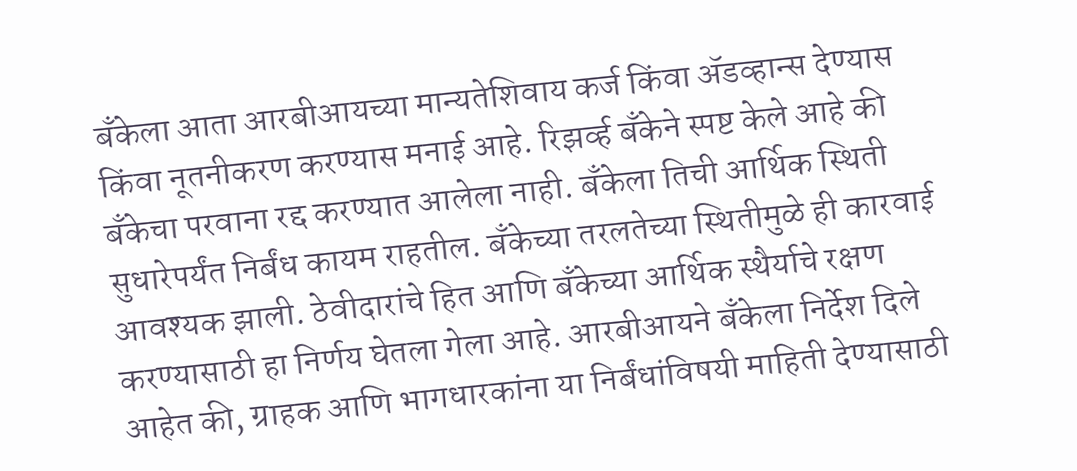बँकेला आता आरबीआयच्या मान्यतेशिवाय कर्ज किंवा ॲडव्हान्स देण्यास किंवा नूतनीकरण करण्यास मनाई आहे. रिझर्व्ह बँकेने स्पष्ट केले आहे की बँकेचा परवाना रद्द करण्यात आलेला नाही. बँकेला तिची आर्थिक स्थिती सुधारेपर्यंत निर्बंध कायम राहतील. बँकेच्या तरलतेच्या स्थितीमुळे ही कारवाई आवश्यक झाली. ठेवीदारांचे हित आणि बँकेच्या आर्थिक स्थैर्याचे रक्षण करण्यासाठी हा निर्णय घेतला गेला आहे. आरबीआयने बँकेला निर्देश दिले आहेत की, ग्राहक आणि भागधारकांना या निर्बंधांविषयी माहिती देण्यासाठी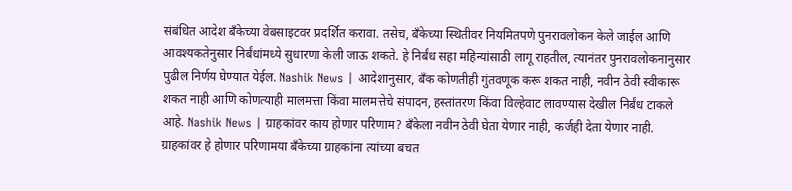संबंधित आदेश बँकेच्या वेबसाइटवर प्रदर्शित करावा. तसेच, बँकेच्या स्थितीवर नियमितपणे पुनरावलोकन केले जाईल आणि आवश्यकतेनुसार निर्बंधांमध्ये सुधारणा केली जाऊ शकते. हे निर्बंध सहा महिन्यांसाठी लागू राहतील, त्यानंतर पुनरावलोकनानुसार पुढील निर्णय घेण्यात येईल. Nashik News | आदेशानुसार, बँक कोणतीही गुंतवणूक करू शकत नाही, नवीन ठेवी स्वीकारू शकत नाही आणि कोणत्याही मालमत्ता किंवा मालमत्तेचे संपादन, हस्तांतरण किंवा विल्हेवाट लावण्यास देखील निर्बंध टाकले आहे. Nashik News | ग्राहकांवर काय होणार परिणाम? बॅंकेला नवीन ठेवी घेता येणार नाही, कर्जही देता येणार नाही. ग्राहकांवर हे होणार परिणामया बँकेच्या ग्राहकांना त्यांच्या बचत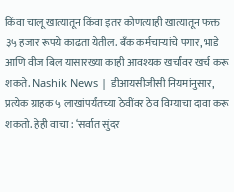किंवा चालू खात्यातून किंवा इतर कोणत्याही खात्यातून फक्त ३५ हजार रूपये काढता येतील. बँक कर्मचाऱ्यांचे पगार, भाडे आणि वीज बिल यासारख्या काही आवश्यक खर्चांवर खर्च करू शकते. Nashik News | डीआयसीजीसी नियमांनुसार, प्रत्येक ग्राहक ५ लाखांपर्यंतच्या ठेवींवर ठेव विम्याचा दावा करू शकतो. हेही वाचा : ‘सर्वात सुंदर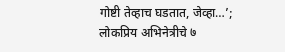गोष्टी तेव्हाच घडतात, जेव्हा…’; लोकप्रिय अभिनेत्रीचे ७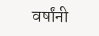वर्षांनी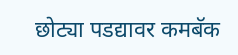छोट्या पडद्यावर कमबॅक